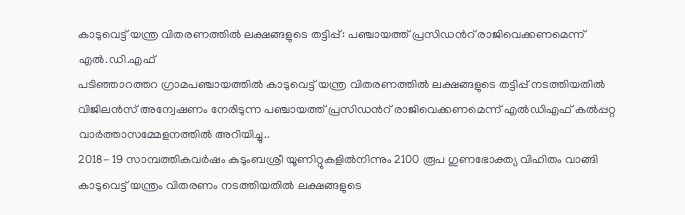കാടുവെട്ട് യന്ത്ര വിതരണത്തിൽ ലക്ഷങ്ങളുടെ തട്ടിപ്പ്: പഞ്ചായത്ത് പ്രസിഡൻറ് രാജിവെക്കണമെന്ന് എൽ.ഡി.എഫ്
പടിഞ്ഞാറത്തറ ഗ്രാമപഞ്ചായത്തിൽ കാടുവെട്ട് യന്ത്ര വിതരണത്തിൽ ലക്ഷങ്ങളുടെ തട്ടിപ്പ് നടത്തിയതിൽ വിജിലൻസ് അന്വേഷണം നേരിടുന്ന പഞ്ചായത്ത് പ്രസിഡൻറ് രാജിവെക്കണമെന്ന് എൽഡിഎഫ് കൽപ്പറ്റ വാർത്താസമ്മേളനത്തിൽ അറിയിച്ചു..
2018- 19 സാമ്പത്തികവർഷം കുടുംബശ്രീ യൂണിറ്റുകളിൽനിന്നും 2100 രൂപ ഗുണഭോക്ത്യ വിഹിതം വാങ്ങി കാടുവെട്ട് യന്ത്രം വിതരണം നടത്തിയതിൽ ലക്ഷങ്ങളുടെ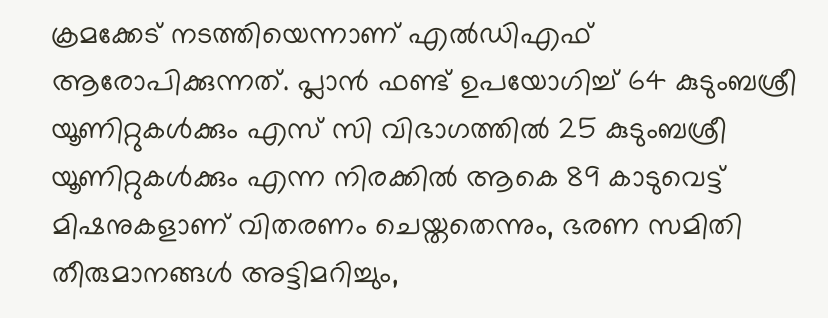ക്രമക്കേട് നടത്തിയെന്നാണ് എൽഡിഎഫ് ആരോപിക്കുന്നത്. പ്ലാൻ ഫണ്ട് ഉപയോഗിച്ച് 64 കുടുംബശ്രീ യൂണിറ്റുകൾക്കും എസ് സി വിഭാഗത്തിൽ 25 കുടുംബശ്രീ യൂണിറ്റുകൾക്കും എന്ന നിരക്കിൽ ആകെ 89 കാടുവെട്ട് മിഷനുകളാണ് വിതരണം ചെയ്തതെന്നും, ഭരണ സമിതി തീരുമാനങ്ങൾ അട്ടിമറിച്ചും,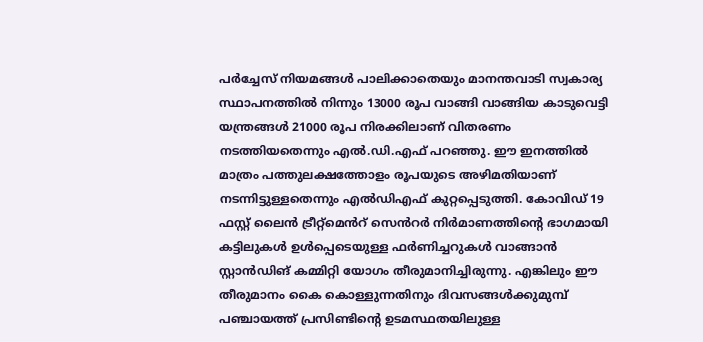പർച്ചേസ് നിയമങ്ങൾ പാലിക്കാതെയും മാനന്തവാടി സ്വകാര്യ സ്ഥാപനത്തിൽ നിന്നും 13000 രൂപ വാങ്ങി വാങ്ങിയ കാടുവെട്ടി യന്ത്രങ്ങൾ 21000 രൂപ നിരക്കിലാണ് വിതരണം നടത്തിയതെന്നും എൽ.ഡി.എഫ് പറഞ്ഞു. ഈ ഇനത്തിൽ മാത്രം പത്തുലക്ഷത്തോളം രൂപയുടെ അഴിമതിയാണ് നടന്നിട്ടുള്ളതെന്നും എൽഡിഎഫ് കുറ്റപ്പെടുത്തി. കോവിഡ് 19 ഫസ്റ്റ് ലൈൻ ട്രീറ്റ്മെൻറ് സെൻറർ നിർമാണത്തിൻ്റെ ഭാഗമായി കട്ടിലുകൾ ഉൾപ്പെടെയുള്ള ഫർണിച്ചറുകൾ വാങ്ങാൻ സ്റ്റാൻഡിങ് കമ്മിറ്റി യോഗം തീരുമാനിച്ചിരുന്നു. എങ്കിലും ഈ തീരുമാനം കൈ കൊള്ളുന്നതിനും ദിവസങ്ങൾക്കുമുമ്പ് പഞ്ചായത്ത് പ്രസിണ്ടിൻ്റെ ഉടമസ്ഥതയിലുള്ള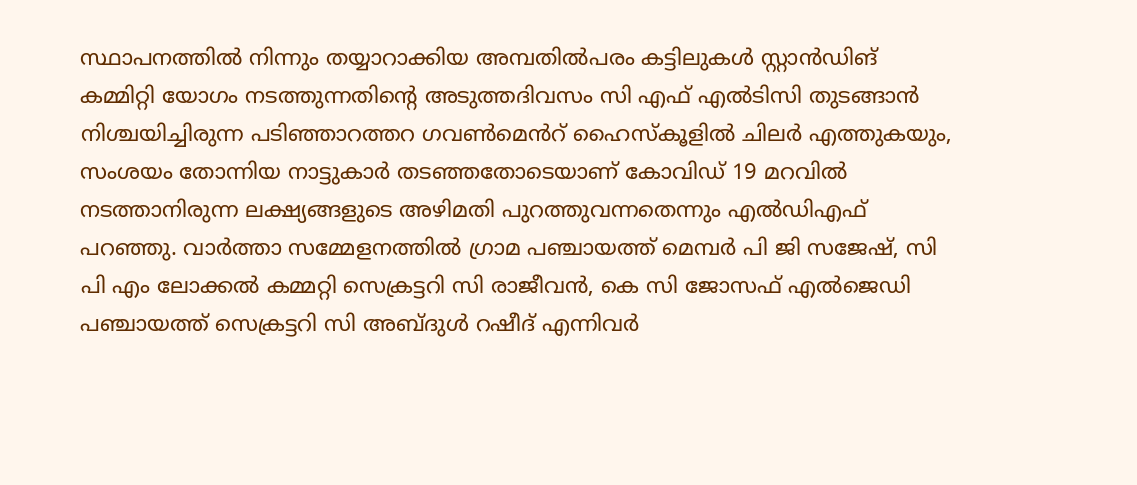സ്ഥാപനത്തിൽ നിന്നും തയ്യാറാക്കിയ അമ്പതിൽപരം കട്ടിലുകൾ സ്റ്റാൻഡിങ് കമ്മിറ്റി യോഗം നടത്തുന്നതിൻ്റെ അടുത്തദിവസം സി എഫ് എൽടിസി തുടങ്ങാൻ നിശ്ചയിച്ചിരുന്ന പടിഞ്ഞാറത്തറ ഗവൺമെൻറ് ഹൈസ്കൂളിൽ ചിലർ എത്തുകയും, സംശയം തോന്നിയ നാട്ടുകാർ തടഞ്ഞതോടെയാണ് കോവിഡ് 19 മറവിൽ നടത്താനിരുന്ന ലക്ഷ്യങ്ങളുടെ അഴിമതി പുറത്തുവന്നതെന്നും എൽഡിഎഫ് പറഞ്ഞു. വാർത്താ സമ്മേളനത്തിൽ ഗ്രാമ പഞ്ചായത്ത് മെമ്പർ പി ജി സജേഷ്, സി പി എം ലോക്കൽ കമ്മറ്റി സെക്രട്ടറി സി രാജീവൻ, കെ സി ജോസഫ് എൽജെഡി പഞ്ചായത്ത് സെക്രട്ടറി സി അബ്ദുൾ റഷീദ് എന്നിവർ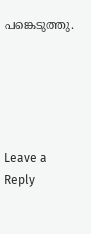പങ്കെടുത്തു.





Leave a Reply